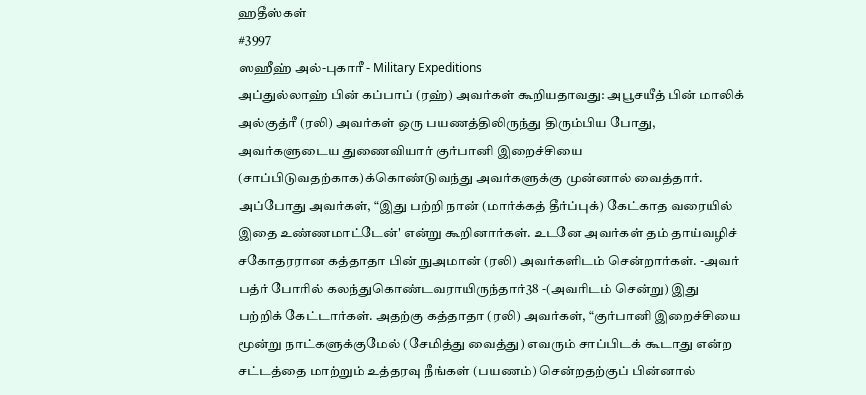ஹதீஸ்கள்
#3997
ஸஹீஹ் அல்-புகாரீ - Military Expeditions
அப்துல்லாஹ் பின் கப்பாப் (ரஹ்) அவர்கள் கூறியதாவது: அபூசயீத் பின் மாலிக் அல்குத்ரீ (ரலி) அவர்கள் ஒரு பயணத்திலிருந்து திரும்பிய போது, அவர்களுடைய துணைவியார் குர்பானி இறைச்சியை (சாப்பிடுவதற்காக)க்கொண்டுவந்து அவர்களுக்கு முன்னால் வைத்தார். அப்போது அவர்கள், “இது பற்றி நான் (மார்க்கத் தீர்ப்புக்) கேட்காத வரையில் இதை உண்ணமாட்டேன்' என்று கூறினார்கள். உடனே அவர்கள் தம் தாய்வழிச் சகோதரரான கத்தாதா பின் நுஅமான் (ரலி) அவர்களிடம் சென்றார்கள். -அவர் பத்ர் போரில் கலந்துகொண்டவராயிருந்தார்38 -(அவரிடம் சென்று) இது பற்றிக் கேட்டார்கள். அதற்கு கத்தாதா (ரலி) அவர்கள், “குர்பானி இறைச்சியை மூன்று நாட்களுக்குமேல் (சேமித்து வைத்து) எவரும் சாப்பிடக் கூடாது என்ற சட்டத்தை மாற்றும் உத்தரவு நீங்கள் (பயணம்) சென்றதற்குப் பின்னால்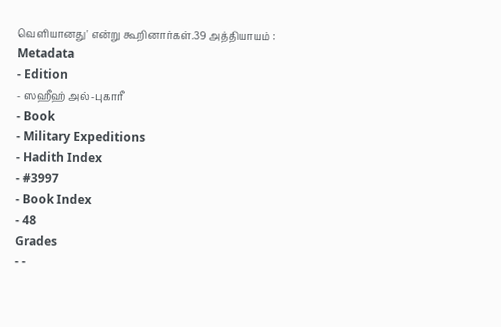வெளியானது' என்று கூறினார்கள்.39 அத்தியாயம் :
Metadata
- Edition
- ஸஹீஹ் அல்-புகாரீ
- Book
- Military Expeditions
- Hadith Index
- #3997
- Book Index
- 48
Grades
- -